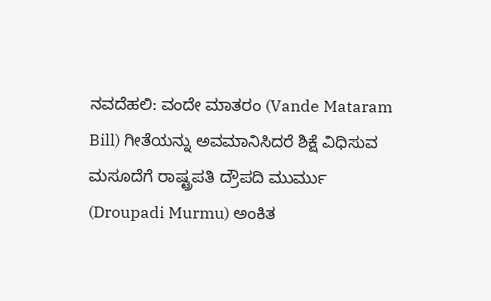ನವದೆಹಲಿ: ವಂದೇ ಮಾತರಂ (Vande Mataram Bill) ಗೀತೆಯನ್ನು ಅವಮಾನಿಸಿದರೆ ಶಿಕ್ಷೆ ವಿಧಿಸುವ ಮಸೂದೆಗೆ ರಾಷ್ಟ್ರಪತಿ ದ್ರೌಪದಿ ಮುರ್ಮು (Droupadi Murmu) ಅಂಕಿತ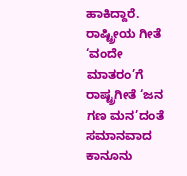ಹಾಕಿದ್ದಾರೆ.
ರಾಷ್ಟ್ರೀಯ ಗೀತೆ ‘ವಂದೇ ಮಾತರಂ’ಗೆ ರಾಷ್ಟ್ರಗೀತೆ ‘ಜನ ಗಣ ಮನ’ದಂತೆ ಸಮಾನವಾದ ಕಾನೂನು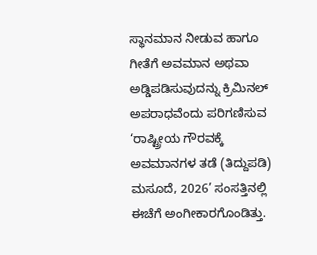ಸ್ಥಾನಮಾನ ನೀಡುವ ಹಾಗೂ ಗೀತೆಗೆ ಅವಮಾನ ಅಥವಾ ಅಡ್ಡಿಪಡಿಸುವುದನ್ನು ಕ್ರಿಮಿನಲ್ ಅಪರಾಧವೆಂದು ಪರಿಗಣಿಸುವ ‘ರಾಷ್ಟ್ರೀಯ ಗೌರವಕ್ಕೆ ಅವಮಾನಗಳ ತಡೆ (ತಿದ್ದುಪಡಿ) ಮಸೂದೆ, 2026’ ಸಂಸತ್ತಿನಲ್ಲಿ ಈಚೆಗೆ ಅಂಗೀಕಾರಗೊಂಡಿತ್ತು.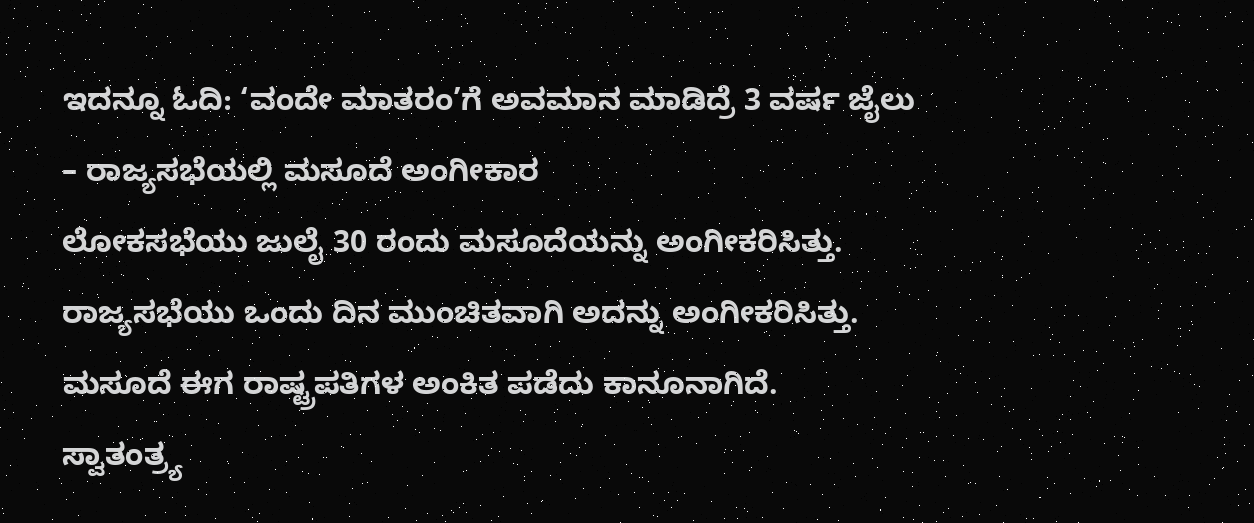ಇದನ್ನೂ ಓದಿ: ‘ವಂದೇ ಮಾತರಂ’ಗೆ ಅವಮಾನ ಮಾಡಿದ್ರೆ 3 ವರ್ಷ ಜೈಲು – ರಾಜ್ಯಸಭೆಯಲ್ಲಿ ಮಸೂದೆ ಅಂಗೀಕಾರ
ಲೋಕಸಭೆಯು ಜುಲೈ 30 ರಂದು ಮಸೂದೆಯನ್ನು ಅಂಗೀಕರಿಸಿತ್ತು. ರಾಜ್ಯಸಭೆಯು ಒಂದು ದಿನ ಮುಂಚಿತವಾಗಿ ಅದನ್ನು ಅಂಗೀಕರಿಸಿತ್ತು. ಮಸೂದೆ ಈಗ ರಾಷ್ಟ್ರಪತಿಗಳ ಅಂಕಿತ ಪಡೆದು ಕಾನೂನಾಗಿದೆ.
ಸ್ವಾತಂತ್ರ್ಯ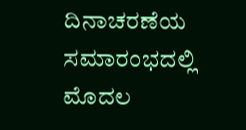ದಿನಾಚರಣೆಯ ಸಮಾರಂಭದಲ್ಲಿ ಮೊದಲ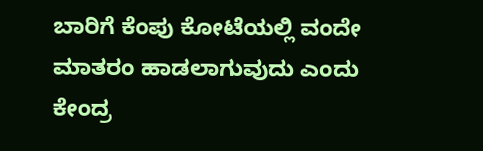ಬಾರಿಗೆ ಕೆಂಪು ಕೋಟೆಯಲ್ಲಿ ವಂದೇ ಮಾತರಂ ಹಾಡಲಾಗುವುದು ಎಂದು ಕೇಂದ್ರ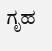ಗೃಹ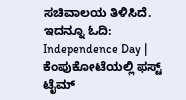ಸಚಿವಾಲಯ ತಿಳಿಸಿದೆ. ಇದನ್ನೂ ಓದಿ: Independence Day | ಕೆಂಪುಕೋಟೆಯಲ್ಲಿ ಫಸ್ಟ್ ಟೈಮ್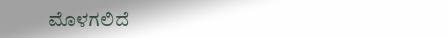ಮೊಳಗಲಿದೆ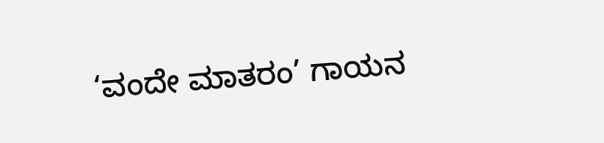‘ವಂದೇ ಮಾತರಂ’ ಗಾಯನ